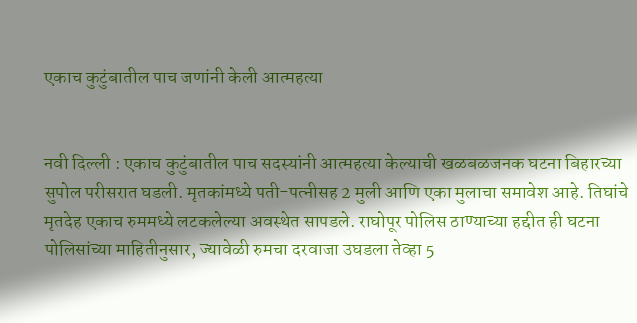एकाच कुटुंबातील पाच जणांनी केली आत्महत्या


नवी दिल्ली : एकाच कुटुंबातील पाच सदस्यांनी आत्महत्या केल्याची खळबळजनक घटना बिहारच्या सुपोल परीसरात घडली. मृतकांमध्ये पती-पत्नीसह 2 मुली आणि एका मुलाचा समावेश आहे. तिघांचे मृतदेह एकाच रुममध्ये लटकलेल्या अवस्थेत सापडले. राघोपूर पोलिस ठाण्याच्या हद्दीत ही घटना पोलिसांच्या माहितीनुसार, ज्यावेळी रुमचा दरवाजा उघडला तेव्हा 5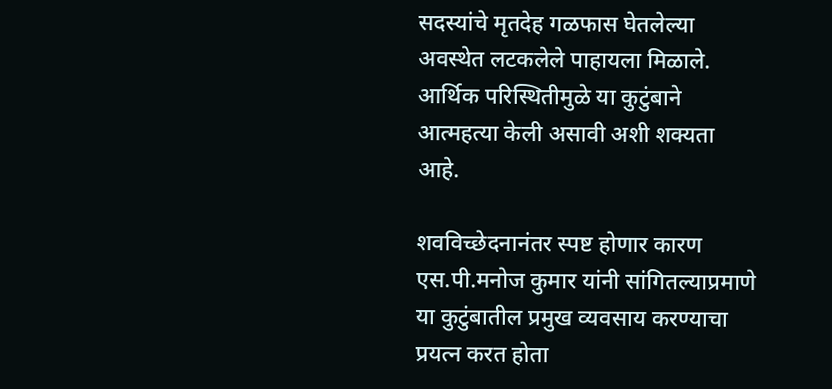सदस्यांचे मृतदेह गळफास घेतलेल्या अवस्थेत लटकलेले पाहायला मिळाले. आर्थिक परिस्थितीमुळे या कुटुंबाने आत्महत्या केली असावी अशी शक्यता आहे.

शवविच्छेदनानंतर स्पष्ट होणार कारण
एस.पी.मनोज कुमार यांनी सांगितल्याप्रमाणे या कुटुंबातील प्रमुख व्यवसाय करण्याचा प्रयत्न करत होता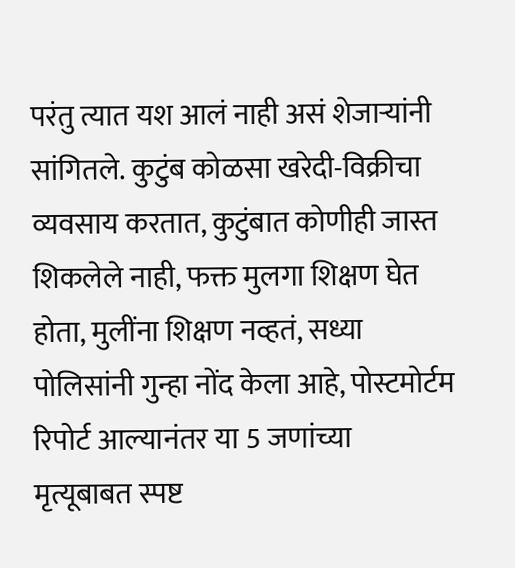परंतु त्यात यश आलं नाही असं शेजार्‍यांनी सांगितले. कुटुंब कोळसा खरेदी-विक्रीचा व्यवसाय करतात, कुटुंबात कोणीही जास्त शिकलेले नाही, फक्त मुलगा शिक्षण घेत होता, मुलींना शिक्षण नव्हतं, सध्या पोलिसांनी गुन्हा नोंद केला आहे, पोस्टमोर्टम रिपोर्ट आल्यानंतर या 5 जणांच्या मृत्यूबाबत स्पष्ट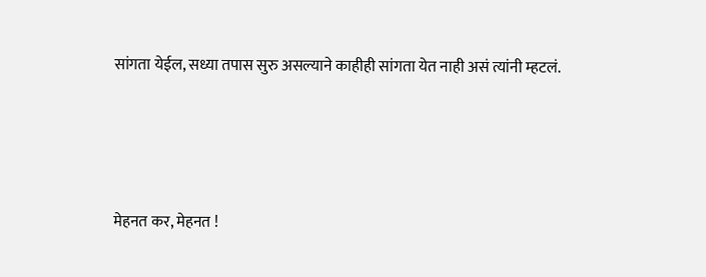सांगता येईल, सध्या तपास सुरु असल्याने काहीही सांगता येत नाही असं त्यांनी म्हटलं.




मेहनत कर, मेहनत !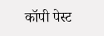कॉपी पेस्ट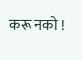करू नको !